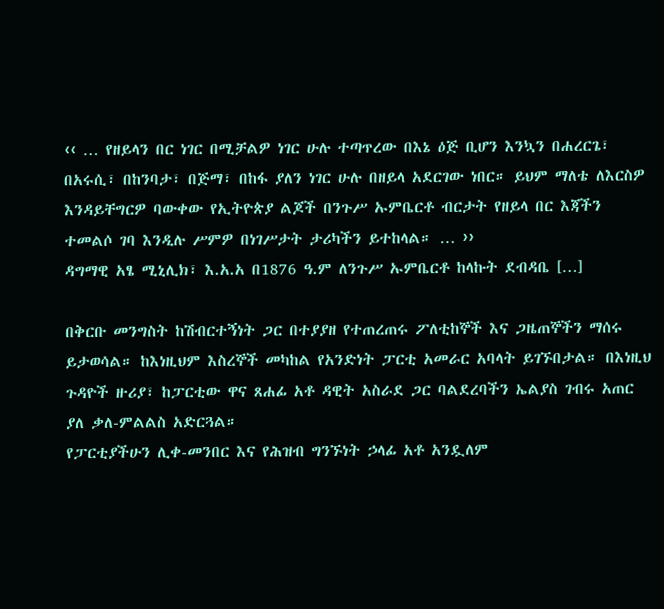‹‹ … የዘይላን በር ነገር በሚቻልዎ ነገር ሁሉ ተጣጥረው በእኔ ዕጅ ቢሆን እንኳን በሐረርጌ፣ በአሩሲ፣ በከንባታ፣ በጅማ፣ በከፋ ያለን ነገር ሁሉ በዘይላ አደርገው ነበር። ይህም ማለቴ ለእርስዎ እንዳይቸግርዎ ባውቀው የኢትዮጵያ ልጆች በንጉሥ ኡምቤርቶ ብርታት የዘይላ በር እጃችን ተመልሶ ገባ እንዲሉ ሥምዎ በነገሥታት ታሪካችን ይተከላል። … ››
ዳግማዊ አፄ ሚኒሊክ፣ እ.አ.አ በ1876 ዓ.ም ለንጉሥ ኡምቤርቶ ከላኩት ደብዳቤ […]

በቅርቡ መንግስት ከሽብርተኝነት ጋር በተያያዘ የተጠረጠሩ ፖለቲከኞች እና ጋዜጠኞችን ማሰሩ ይታወሳል። ከእነዚህም እስረኞች መካከል የአንድነት ፓርቲ አመራር አባላት ይገኙበታል። በእነዚህ ጉዳዮች ዙሪያ፣ ከፓርቲው ዋና ጸሐፊ አቶ ዳዊት አስራደ ጋር ባልደረባችን ኤልያስ ገብሩ አጠር ያለ ቃለ-ምልልስ አድርጓል።
የፓርቲያችሁን ሊቀ-መንበር እና የሕዝብ ግንኙነት ኃላፊ አቶ አንዷለም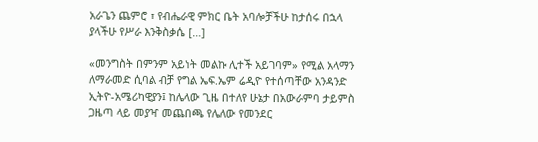አራጌን ጨምሮ ፣ የብሔራዊ ምክር ቤት አባሎቻችሁ ከታሰሩ በኋላ ያላችሁ የሥራ እንቅስቃሴ […]

«መንግስት በምንም አይነት መልኩ ሊተች አይገባም» የሚል አላማን ለማራመድ ሲባል ብቻ የግል ኤፍ.ኤም ሬዲዮ የተሰጣቸው አንዳንድ ኢትዮ-አሜሪካዊያን፤ ከሌላው ጊዜ በተለየ ሁኔታ በአውራምባ ታይምስ ጋዜጣ ላይ መያዣ መጨበጫ የሌለው የመንደር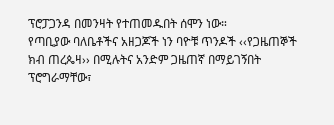ፕሮፓጋንዳ በመንዛት የተጠመዱበት ሰሞን ነው።
የጣቢያው ባለቤቶችና አዘጋጆች ነን ባዮቹ ጥንዶች ‹‹የጋዜጠኞች ክብ ጠረጴዛ›› በሚሉትና አንድም ጋዜጠኛ በማይገኝበት ፕሮግራማቸው፣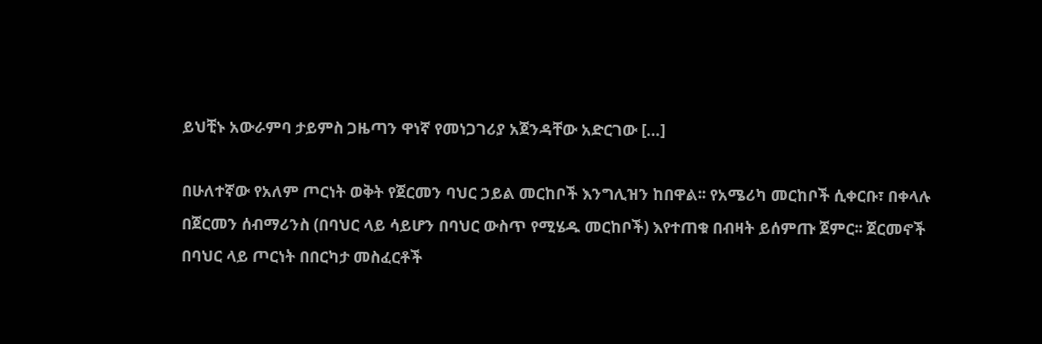ይህቺኑ አውራምባ ታይምስ ጋዜጣን ዋነኛ የመነጋገሪያ አጀንዳቸው አድርገው […]

በሁለተኛው የአለም ጦርነት ወቅት የጀርመን ባህር ኃይል መርከቦች እንግሊዝን ከበዋል፡፡ የአሜሪካ መርከቦች ሲቀርቡ፣ በቀላሉ በጀርመን ሰብማሪንስ (በባህር ላይ ሳይሆን በባህር ውስጥ የሚሄዱ መርከቦች) እየተጠቁ በብዛት ይሰምጡ ጀምር፡፡ ጀርመኖች በባህር ላይ ጦርነት በበርካታ መስፈርቶች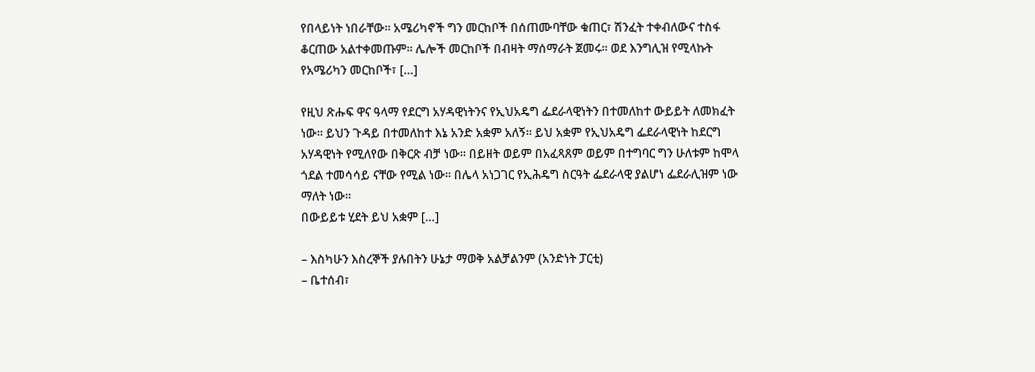የበላይነት ነበራቸው፡፡ አሜሪካኖች ግን መርከቦች በሰጠሙባቸው ቁጠር፣ ሽንፈት ተቀብለውና ተስፋ ቆርጠው አልተቀመጡም፡፡ ሌሎች መርከቦች በብዛት ማሰማራት ጀመሩ፡፡ ወደ እንግሊዝ የሚላኩት የአሜሪካን መርከቦች፣ […]

የዚህ ጽሑፍ ዋና ዓላማ የደርግ አሃዳዊነትንና የኢህአዴግ ፌደራላዊነትን በተመለከተ ውይይት ለመክፈት ነው፡፡ ይህን ጉዳይ በተመለከተ እኔ አንድ አቋም አለኝ፡፡ ይህ አቋም የኢህአዴግ ፌደራላዊነት ከደርግ አሃዳዊነት የሚለየው በቅርጽ ብቻ ነው፡፡ በይዘት ወይም በአፈጻጸም ወይም በተግባር ግን ሁለቱም ከሞላ ጎደል ተመሳሳይ ናቸው የሚል ነው፡፡ በሌላ አነጋገር የኢሕዴግ ስርዓት ፌደራላዊ ያልሆነ ፌደራሊዝም ነው ማለት ነው፡፡
በውይይቱ ሂደት ይህ አቋም […]

– እስካሁን እስረኞች ያሉበትን ሁኔታ ማወቅ አልቻልንም (አንድነት ፓርቲ)
– ቤተሰብ፣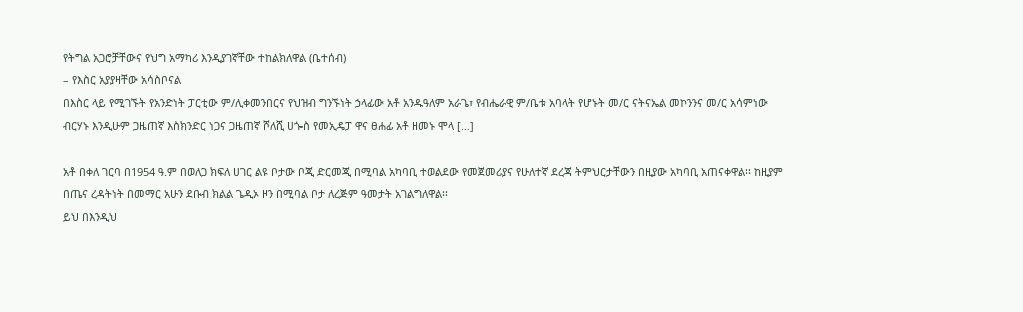የትግል አጋሮቻቸውና የህግ አማካሪ እንዲያገኛቸው ተከልክለዋል (ቤተሰብ)
– የእስር አያያዛቸው አሳስቦናል
በእስር ላይ የሚገኙት የአንድነት ፓርቲው ም/ሊቀመንበርና የህዝብ ግንኙነት ኃላፊው አቶ አንዱዓለም አራጌ፣ የብሔራዊ ም/ቤቱ አባላት የሆኑት መ/ር ናትናኤል መኮንንና መ/ር አሳምነው ብርሃኑ እንዲሁም ጋዜጠኛ እስክንድር ነጋና ጋዜጠኛ ሾለሺ ሀጐስ የመኢዴፓ ዋና ፀሐፊ አቶ ዘመኑ ሞላ […]

አቶ በቀለ ገርባ በ1954 ዓ.ም በወለጋ ክፍለ ሀገር ልዩ ቦታው ቦጂ ድርመጂ በሚባል አካባቢ ተወልደው የመጀመሪያና የሁለተኛ ደረጃ ትምህርታቸውን በዚያው አካባቢ አጠናቀዋል፡፡ ከዚያም በጤና ረዳትነት በመማር አሁን ደቡብ ክልል ጌዲኦ ዞን በሚባል ቦታ ለረጅም ዓመታት አገልግለዋል፡፡
ይህ በእንዲህ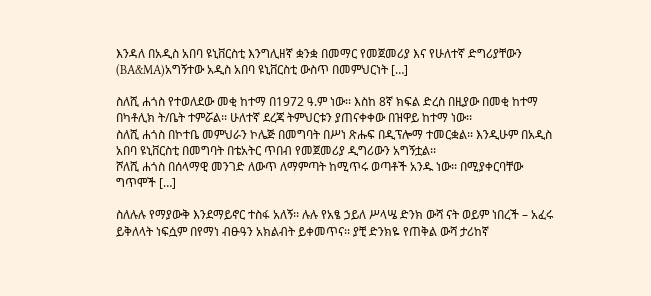እንዳለ በአዲስ አበባ ዩኒቨርስቲ እንግሊዘኛ ቋንቋ በመማር የመጀመሪያ እና የሁለተኛ ድግሪያቸውን (BA&MA)አግኝተው አዲስ አበባ ዩኒቨርስቲ ውስጥ በመምህርነት […]

ስለሺ ሐጎስ የተወለደው መቂ ከተማ በ1972 ዓ.ም ነው፡፡ እስከ 8ኛ ክፍል ድረስ በዚያው በመቂ ከተማ በካቶሊክ ት/ቤት ተምሯል፡፡ ሁለተኛ ደረጃ ትምህርቱን ያጠናቀቀው በዝዋይ ከተማ ነው፡፡
ስለሺ ሐጎስ በኮተቤ መምህራን ኮሌጅ በመግባት በሥነ ጽሑፍ በዲፕሎማ ተመርቋል፡፡ እንዲሁም በአዲስ አበባ ዩኒቨርስቲ በመግባት በቴአትር ጥበብ የመጀመሪያ ዲግሪውን አግኝቷል፡፡
ሾለሺ ሐጎስ በሰላማዊ መንገድ ለውጥ ለማምጣት ከሚጥሩ ወጣቶች አንዱ ነው፡፡ በሚያቀርባቸው ግጥሞች […]

ስለሉሉ የማያውቅ እንደማይኖር ተስፋ አለኝ፡፡ ሉሉ የአፄ ኃይለ ሥላሤ ድንክ ውሻ ናት ወይም ነበረች – አፈሩ ይቅለላት ነፍሷም በየማነ ብፁዓን አክልብት ይቀመጥና፡፡ ያቺ ድንክዬ የጠቅል ውሻ ታሪከኛ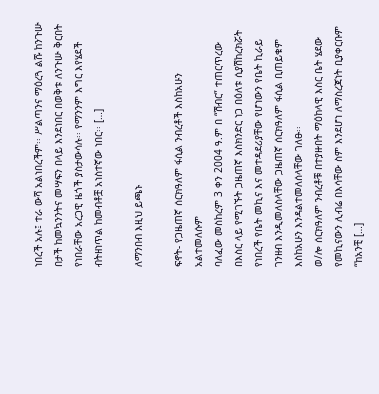ነበረች አሉ፤ ተራ ውሻ አልነበረችም፡፡ ሥልጣንና ማዕረጓ ልሹ ከንጉሡ በታች ከመኳንንትና መሣፍን በላይ እንደነበር በወቅቱ ለንጉሡ ቅርበት የነበራቸው አረጋዊ ዜጎች ያስታውሳሉ፡፡ የማንንም እግር እየሄደች ብትዘነጥል ከመብቶቿ አነስተኛው ነበር፡፡ […]

ለማንበብ እዚህ ይጫኑ

ፍኖት- የጋዜጠኛ ሰርክዓለም ፋሲል ንብረቶች እስከአሁን አልተመለሱም
ባለፈው መስከረም 3 ቀን 2004 ዓ.ም በ “ሽብር” ተጠርጥረው በእስር ላይ የሚገኙት ጋዜጠኛ እስክንድር ነጋ በዕለቱ ሲያሽከረክሯት የነበረች የቤት መኪና እና መተዳደሪያቸው የሆነውን የቤት ኪራይ ገንዘብ እንዲመለስላቸው ጋዜጠኛ ሰርክዓለም ፋሲል ቢጠይቁም እስከአሁን እንዳልተመለሰላቸው ገለፁ፡፡
ወ/ሎ ሰርክዓለም ንብረቶቹ በተያዙበት ማዕከላዊ እስር ቤት ሄደው የመኪናውን ሊብሬ በእሳቸው ስም እንደሆነ ለማስረጃነት ቢያቀርቡም “ከአንቺ […]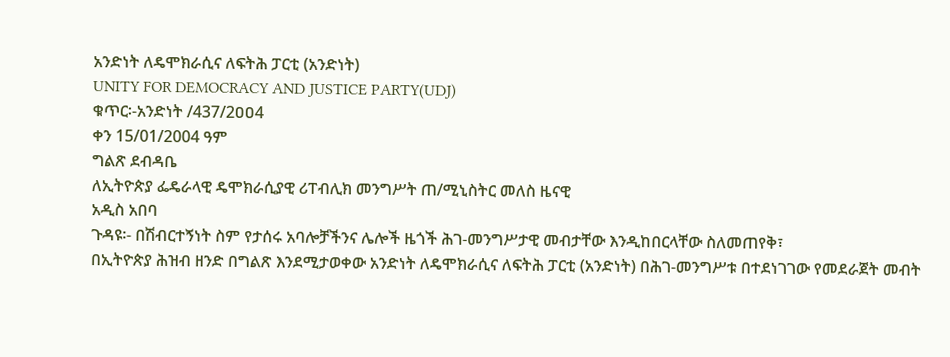አንድነት ለዴሞክራሲና ለፍትሕ ፓርቲ (አንድነት)
UNITY FOR DEMOCRACY AND JUSTICE PARTY(UDJ)
ቁጥር፡-አንድነት /437/2ዐዐ4
ቀን 15/01/2004 ዓም
ግልጽ ደብዳቤ
ለኢትዮጵያ ፌዴራላዊ ዴሞክራሲያዊ ሪፐብሊክ መንግሥት ጠ/ሚኒስትር መለስ ዜናዊ
አዲስ አበባ
ጉዳዩ፡- በሽብርተኝነት ስም የታሰሩ አባሎቻችንና ሌሎች ዜጎች ሕገ-መንግሥታዊ መብታቸው እንዲከበርላቸው ስለመጠየቅ፣
በኢትዮጵያ ሕዝብ ዘንድ በግልጽ እንደሚታወቀው አንድነት ለዴሞክራሲና ለፍትሕ ፓርቲ (አንድነት) በሕገ-መንግሥቱ በተደነገገው የመደራጀት መብት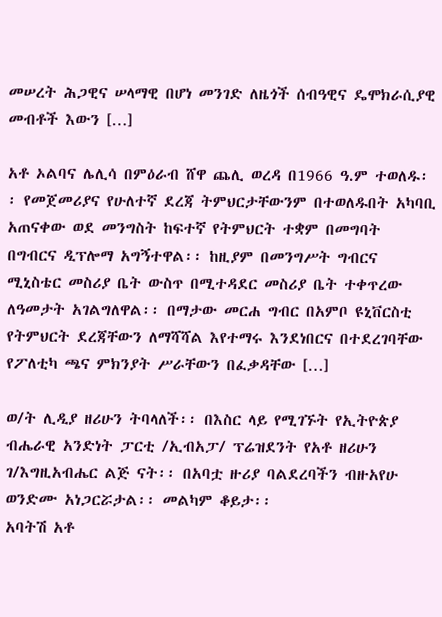መሠረት ሕጋዊና ሠላማዊ በሆነ መንገድ ለዜጎች ሰብዓዊና ዴሞክራሲያዊ መብቶች እውን […]

አቶ ኦልባና ሌሊሳ በምዕራብ ሸዋ ጨሊ ወረዳ በ1966 ዓ.ም ተወለዱ፡፡ የመጀመሪያና የሁለተኛ ደረጃ ትምህርታቸውንም በተወለዱበት አካባቢ አጠናቀው ወደ መንግስት ከፍተኛ የትምህርት ተቋም በመግባት በግብርና ዲፕሎማ አግኝተዋል፡፡ ከዚያም በመንግሥት ግብርና ሚኒስቴር መስሪያ ቤት ውስጥ በሚተዳደር መስሪያ ቤት ተቀጥረው ለዓመታት አገልግለዋል፡፡ በማታው መርሐ ግብር በአምቦ ዩኒቨርስቲ የትምህርት ደረጃቸውን ለማሻሻል እየተማሩ እንደነበርና በተደረገባቸው የፖለቲካ ጫና ምክንያት ሥራቸውን በፈቃዳቸው […]

ወ/ት ሊዲያ ዘሪሁን ትባላለች፡፡ በእስር ላይ የሚገኙት የኢትዮጵያ ብሔራዊ አንድነት ፓርቲ /ኢብአፓ/ ፕሬዝደንት የአቶ ዘሪሁን ገ/እግዚአብሔር ልጅ ናት፡፡ በአባቷ ዙሪያ ባልደረባችን ብዙአየሁ ወንድሙ አነጋርሯታል፡፡ መልካም ቆይታ፡፡
አባትሽ አቶ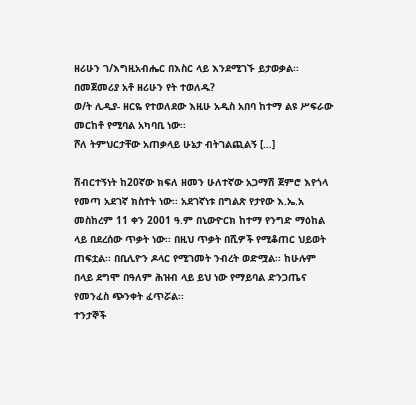ዘሪሁን ገ/እግዚአብሔር በእስር ላይ እንደሚገኙ ይታወቃል፡፡ በመጀመሪያ አቶ ዘሪሁን የት ተወለዱ?
ወ/ት ሊዲያ- ዘርዬ የተወለደው እዚሁ አዲስ አበባ ከተማ ልዩ ሥፍራው መርከቶ የሚባል አካባቢ ነው፡፡
ሾለ ትምህርታቸው አጠቃላይ ሁኔታ ብትገልጪልኝ […]

ሽብርተኝነት ከ20ኛው ክፍለ ዘመን ሁለተኛው አጋማሽ ጀምሮ እየጎላ የመጣ አደገኛ ክስተት ነው፡፡ አደገኛነቱ በግልጽ የታየው እ.ኤ.አ መስከረም 11 ቀን 2001 ዓ.ም በኒውዮርክ ከተማ የንግድ ማዕከል ላይ በደረሰው ጥቃት ነው፡፡ በዚህ ጥቃት በሺዎች የሚቆጠር ህይወት ጠፍቷል፡፡ በቢሊዮን ዶላር የሚገመት ንብረት ወድሟል፡፡ ከሁሉም በላይ ደግሞ በዓለም ሕዝብ ላይ ይህ ነው የማይባል ድንጋጤና የመንፈስ ጭንቀት ፈጥሯል፡፡
ተንታኞች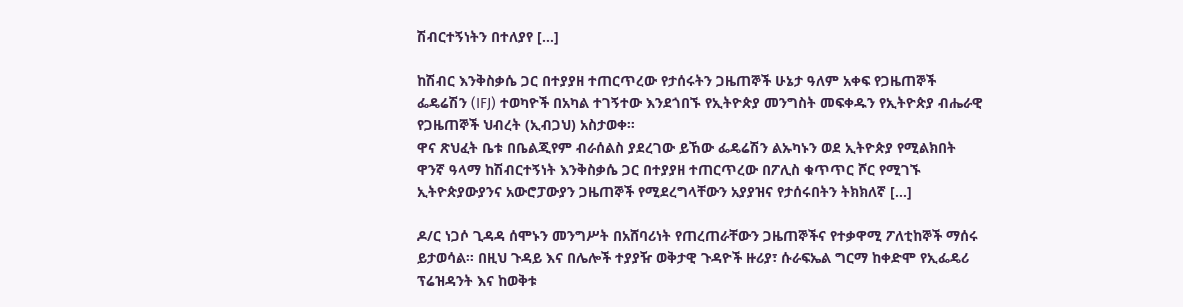ሽብርተኝነትን በተለያየ […]

ከሽብር እንቅስቃሴ ጋር በተያያዘ ተጠርጥረው የታሰሩትን ጋዜጠኞች ሁኔታ ዓለም አቀፍ የጋዜጠኞች ፌዴሬሽን (IFJ) ተወካዮች በአካል ተገኝተው እንደጎበኙ የኢትዮጵያ መንግስት መፍቀዱን የኢትዮጵያ ብሔራዊ የጋዜጠኞች ህብረት (ኢብጋህ) አስታወቀ።
ዋና ጽህፈት ቤቱ በቤልጂየም ብራሰልስ ያደረገው ይኸው ፌዴሬሽን ልኡካኑን ወደ ኢትዮጵያ የሚልክበት ዋንኛ ዓላማ ከሽብርተኝነት እንቅስቃሴ ጋር በተያያዘ ተጠርጥረው በፖሊስ ቁጥጥር ሾር የሚገኙ ኢትዮጵያውያንና አውሮፓውያን ጋዜጠኞች የሚደረግላቸውን አያያዝና የታሰሩበትን ትክክለኛ […]

ዶ/ር ነጋሶ ጊዳዳ ሰሞኑን መንግሥት በአሸባሪነት የጠረጠራቸውን ጋዜጠኞችና የተቃዋሚ ፖለቲከኞች ማሰሩ ይታወሳል። በዚህ ጉዳይ እና በሌሎች ተያያዥ ወቅታዊ ጉዳዮች ዙሪያ፣ ሱራፍኤል ግርማ ከቀድሞ የኢፌዴሪ ፕሬዝዳንት እና ከወቅቱ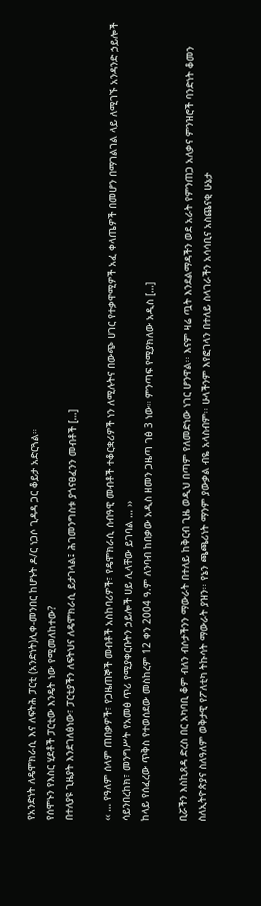የአንድነት ለዴሞክራሲ እና ለፍትሕ ፓርቲ (አንድነት)ሊቀ-መንበር ከሆኑት ዶ/ር ነጋሶ ጊዳዳ ጋር ቆይታ አድርጓል።
የሰሞኑን የእስር ሂደቶች ፓርቲው እንዴት ነው የሚመለከተው?
በተለያዩ ጊዜያት እንደገለፅነው፣ ፓርቲያችን ለፍትህና ለዴሞክራሲ ይታገላል፤ ሕገመንግስቱ ያጎናፀፈንን መብቶች […]

‹‹ … የዓለም ሰላም ጠበቃዎች፣ የጋዜጠኞች መብቶች አስከባሪዎች፣ የዴሞክራሲ ሰብዓዊ መብቶች ተቆርቋሪዎች ነን ለሚሉትና በውጭ ሀገር የተቃዋሚዎች አፈ ቀላጤዎች በመሆን በማገልገል ላይ ለሚገኙ አንዳንድ ኃይሎች ሳይንበረከክ፣ መንግሥት የአመፅ ጥሪ የሚያቀርቡትን ኃይሎች ሀይ ሊላቸው ይገባል … ››
ከላይ የሰፈረው ጥቅስ የተወሰደው መስከረም 12 ቀን 2004 ዓ.ም ለንባብ ከበቃው አዲስ ዘመን ጋዜጣ ገፅ 3 ነው። ምንጣፍ የሚያክለው አዲስ […]

ቢሯችን እስኪጸዳ ድረስ በር አካባቢ ቆም ብለን ብሶታችንን ማውራት በተለይ ከቅርብ ጊዜ ወዲህ በጣም የለመድነው ነገር ሆንዋል፡፡ እናም ዛሬ ጧት እንደልማዳችን ወደ አራት የምንጠጋ አለቃና ምንዝሮች ባንድነት ቆመን ስለኢትዮጵያና ስለዓለም ወቅታዊ የፖለቲካ ትኩሳት ማውራት ያዝን፡፡ የኔን ጫጫሪነት ማንም ያውቃል ብዬ አላስብም፡፡ ሁላችንም እየፎገላን በተለይ ስላገራችን አሳሳቢና አስጨናቂ ሁኔታ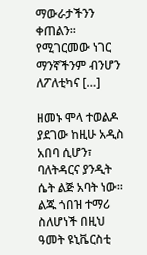ማውራታችንን ቀጠልን፡፡ የሚገርመው ነገር ማንኛችንም ብንሆን ለፖለቲካና […]

ዘመኑ ሞላ ተወልዶ ያደገው ከዚሁ አዲስ አበባ ሲሆን፣ ባለትዳርና ያንዲት ሴት ልጅ አባት ነው፡፡ ልጁ ጎበዝ ተማሪ ስለሆነች በዚህ ዓመት ዩኒቬርስቲ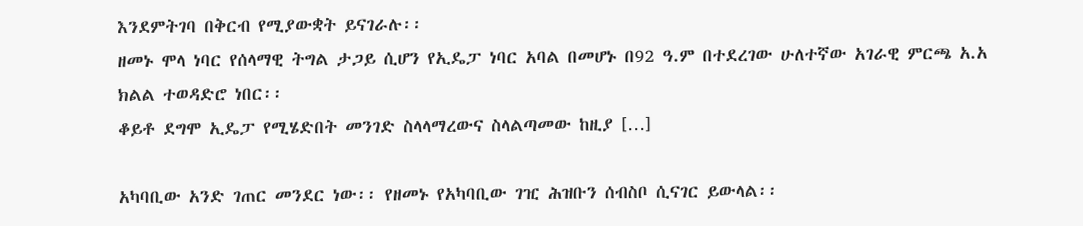እንደምትገባ በቅርብ የሚያውቋት ይናገራሉ፡፡
ዘመኑ ሞላ ነባር የሰላማዊ ትግል ታጋይ ሲሆን የኢዴፓ ነባር አባል በመሆኑ በ92 ዓ.ም በተደረገው ሁለተኛው አገራዊ ምርጫ አ.አ ክልል ተወዳድሮ ነበር፡፡
ቆይቶ ደግሞ ኢዴፓ የሚሄድበት መንገድ ስላላማረውና ስላልጣመው ከዚያ […]

አካባቢው አንድ ገጠር መንደር ነው፡፡ የዘመኑ የአካባቢው ገዢ ሕዝቡን ሰብስቦ ሲናገር ይውላል፡፡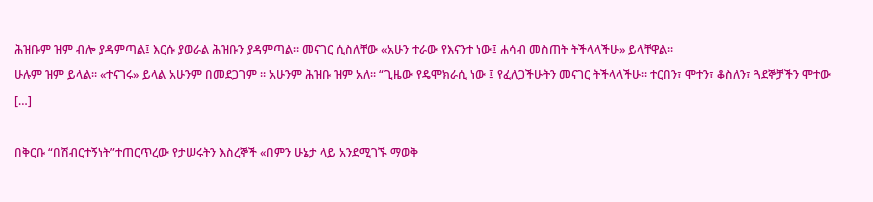ሕዝቡም ዝም ብሎ ያዳምጣል፤ እርሱ ያወራል ሕዝቡን ያዳምጣል። መናገር ሲስለቸው «አሁን ተራው የእናንተ ነው፤ ሐሳብ መስጠት ትችላላችሁ» ይላቸዋል፡፡
ሁሉም ዝም ይላል፡፡ «ተናገሩ» ይላል አሁንም በመደጋገም ። አሁንም ሕዝቡ ዝም አለ፡፡ “ጊዜው የዴሞክራሲ ነው ፤ የፈለጋችሁትን መናገር ትችላላችሁ፡፡ ተርበን፣ ሞተን፣ ቆስለን፣ ጓደኞቻችን ሞተው […]

በቅርቡ “በሽብርተኝነት”ተጠርጥረው የታሠሩትን እስረኞች «በምን ሁኔታ ላይ አንደሚገኙ ማወቅ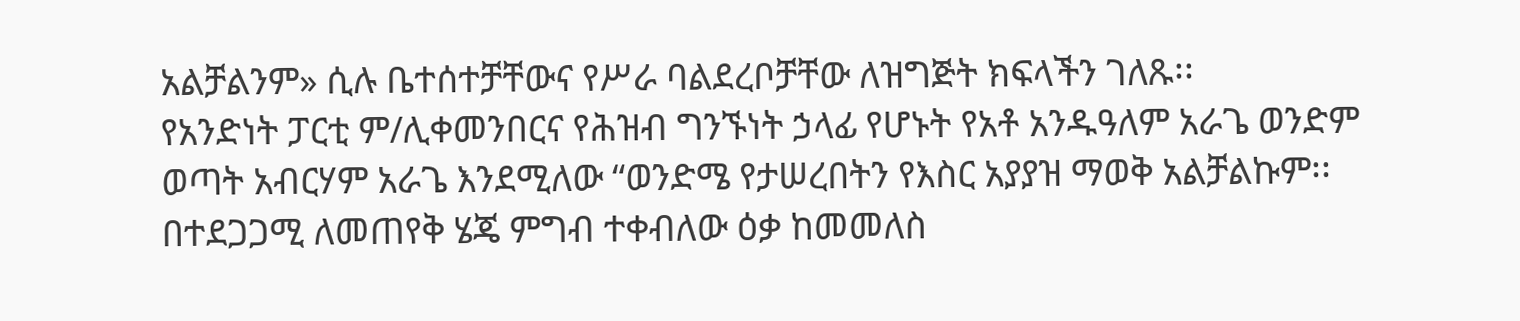አልቻልንም» ሲሉ ቤተሰተቻቸውና የሥራ ባልደረቦቻቸው ለዝግጅት ክፍላችን ገለጹ፡፡
የአንድነት ፓርቲ ም/ሊቀመንበርና የሕዝብ ግንኙነት ኃላፊ የሆኑት የአቶ አንዱዓለም አራጌ ወንድም ወጣት አብርሃም አራጌ እንደሚለው “ወንድሜ የታሠረበትን የእስር አያያዝ ማወቅ አልቻልኩም፡፡ በተደጋጋሚ ለመጠየቅ ሄጄ ምግብ ተቀብለው ዕቃ ከመመለስ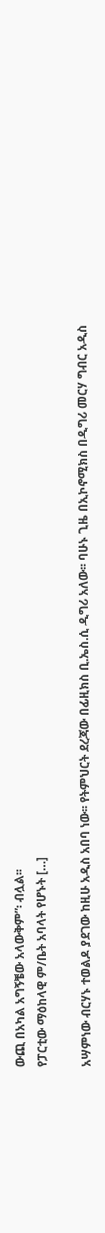ውጪ በአካል አግኝቼው አላውቅም”፡ ብሏል፡፡
የፓርቲው ማዕከላዊ ም/ቤት አባላት የሆኑት […]

አሣምነው ብርሃኑ ተወልዶ ያደገው ከዚሁ አዲስ አበባ ነው፡፡ የትምህርት ደረጃው በፊዚክስ ቢ.ኤስ.ሲ ዲግሪ አለው፡፡ ባሁኑ ጊዜ በኢኮኖሚክስ በዲግሪ መርሃ ግብር አዲስ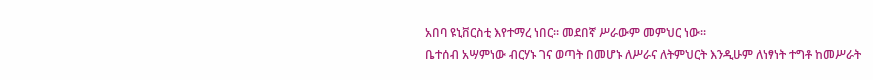አበባ ዩኒቨርስቲ እየተማረ ነበር፡፡ መደበኛ ሥራውም መምህር ነው፡፡
ቤተሰብ አሣምነው ብርሃኑ ገና ወጣት በመሆኑ ለሥራና ለትምህርት እንዲሁም ለነፃነት ተግቶ ከመሥራት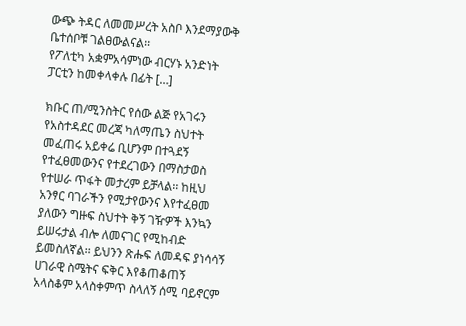ውጭ ትዳር ለመመሥረት አስቦ እንደማያውቅ ቤተሰቦቹ ገልፀውልናል፡፡
የፖለቲካ አቋምአሳምነው ብርሃኑ አንድነት ፓርቲን ከመቀላቀሉ በፊት […]

ክቡር ጠ/ሚንስትር የሰው ልጅ የአገሩን የአስተዳደር መረጃ ካለማጤን ስህተት መፈጠሩ አይቀሬ ቢሆንም በተጓደኝ የተፈፀመውንና የተደረገውን በማስታወስ የተሠራ ጥፋት መታረም ይቻላል፡፡ ከዚህ አንፃር ባገራችን የሚታየውንና እየተፈፀመ ያለውን ግዙፍ ስህተት ቅኝ ገዥዎች እንኳን ይሠሩታል ብሎ ለመናገር የሚከብድ ይመስለኛል፡፡ ይህንን ጽሑፍ ለመዳፍ ያነሳሳኝ ሀገራዊ ስሜትና ፍቅር እየቆጠቆጠኝ አላስቆም አላስቀምጥ ስላለኝ ሰሚ ባይኖርም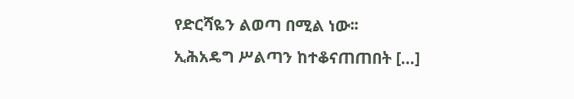የድርሻዬን ልወጣ በሚል ነው፡፡
ኢሕአዴግ ሥልጣን ከተቆናጠጠበት […]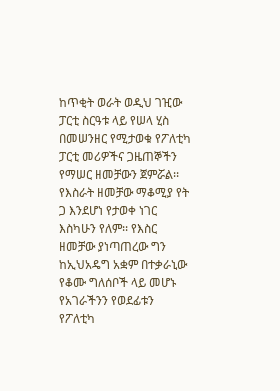ከጥቂት ወራት ወዲህ ገዢው ፓርቲ ስርዓቱ ላይ የሠላ ሂስ በመሠንዘር የሚታወቁ የፖለቲካ ፓርቲ መሪዎችና ጋዜጠኞችን የማሠር ዘመቻውን ጀምሯል፡፡ የእስራት ዘመቻው ማቆሚያ የት ጋ እንደሆነ የታወቀ ነገር እስካሁን የለም፡፡ የእስር ዘመቻው ያነጣጠረው ግን ከኢህአዴግ አቋም በተቃራኒው የቆሙ ግለሰቦች ላይ መሆኑ የአገራችንን የወደፊቱን የፖለቲካ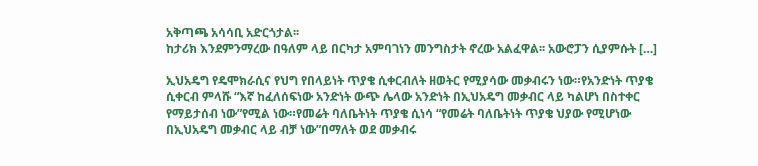አቅጣጫ አሳሳቢ አድርጎታል፡፡
ከታሪክ እንደምንማረው በዓለም ላይ በርካታ አምባገነን መንግስታት ኖረው አልፈዋል፡፡ አውሮፓን ሲያምሱት […]

ኢህአዴግ የዴሞክራሲና የህግ የበላይነት ጥያቄ ሲቀርብለት ዘወትር የሚያሳው መቃብሩን ነው።የአንድነት ጥያቄ ሲቀርብ ምላሹ “እኛ ከፈለሰፍነው አንድነት ውጭ ሌላው አንድነት በኢህአዴግ መቃብር ላይ ካልሆነ በስተቀር የማይታሰብ ነው”የሚል ነው።የመሬት ባለቤትነት ጥያቄ ሲነሳ “የመሬት ባለቤትነት ጥያቄ ህያው የሚሆነው በኢህአዴግ መቃብር ላይ ብቻ ነው”በማለት ወደ መቃብሩ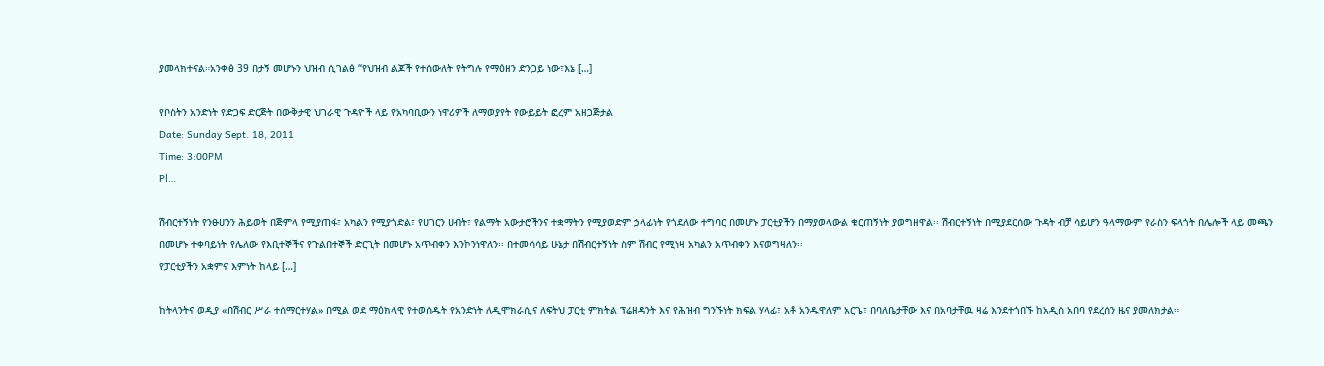ያመላክተናል።አንቀፅ 39 በታኝ መሆኑን ህዝብ ሲገልፅ “የህዝብ ልጆች የተሰውለት የትግሉ የማዕዘን ድንጋይ ነው፣እኔ […]

የቦስትን አንድነት የድጋፍ ድርጅት በውቅታዊ ህገራዊ ጉዳዮች ላይ የአካባቢውን ነዋሪዎች ለማወያየት የውይይት ፎረም አዘጋጅታል
Date: Sunday Sept. 18, 2011
Time: 3:00PM
Pl…

ሽብርተኝነት የንፁሀንን ሕይወት በጅምላ የሚያጠፋ፣ አካልን የሚያጎድል፣ የሀገርን ሀብት፣ የልማት አውታሮችንና ተቋማትን የሚያወድም ኃላፊነት የጎደለው ተግባር በመሆኑ ፓርቲያችን በማያወላውል ቁርጠኝነት ያወግዘዋል፡፡ ሽብርተኝነት በሚያደርሰው ጉዳት ብቻ ሳይሆን ዓላማውም የራስን ፍላጎት በሌሎች ላይ መጫን በመሆኑ ተቀባይነት የሌለው የእቢተኞችና የጉልበተኞች ድርጊት በመሆኑ አጥብቀን እንኮንነዋለን፡፡ በተመሳሳይ ሁኔታ በሽብርተኝነት ስም ሽብር የሚነዛ አካልን አጥብቀን እናወግዛለን፡፡
የፓርቲያችን አቋምና እምነት ከላይ […]

ከትላንትና ወዲያ «በሽብር ሥራ ተሰማርተሃል» በሚል ወደ ማዕክላዊ የተወሰዱት የአንድነት ለዲሞክራሲና ለፍትህ ፓርቲ ምክትል ፕሬዘዳንት እና የሕዝብ ግንኙነት ክፍል ሃላፊ፣ አቶ አንዱዋለም አርጌ፣ በባለቤታቸው እና በአባታቸዉ ዛሬ እንደተጎበኙ ከአዲስ አበባ የደረሰን ዜና ያመለክታል።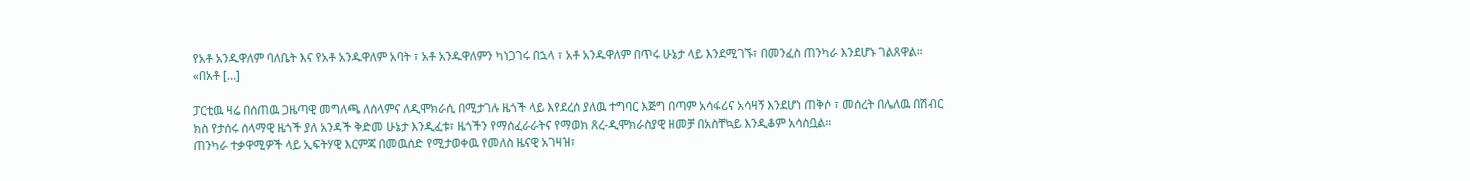የአቶ አንዱዋለም ባለቤት እና የአቶ አንዱዋለም አባት ፣ አቶ አንዱዋለምን ካነጋገሩ በኋላ ፣ አቶ አንዱዋለም በጥሩ ሁኔታ ላይ እንደሚገኙ፣ በመንፈስ ጠንካራ እንደሆኑ ገልጸዋል።
«በአቶ […]

ፓርቲዉ ዛሬ በሰጠዉ ጋዜጣዊ መግለጫ ለሰላምና ለዲሞክራሲ በሚታገሉ ዜጎች ላይ እየደረሰ ያለዉ ተግባር እጅግ በጣም አሳፋሪና አሳዛኝ እንደሆነ ጠቅሶ ፣ መሰረት በሌለዉ በሽብር ክስ የታሰሩ ሰላማዊ ዜጎች ያለ አንዳች ቅድመ ሁኔታ እንዲፈቱ፣ ዜጎችን የማሰፈራራትና የማወክ ጸረ-ዲሞክራስያዊ ዘመቻ በአስቸኳይ እንዲቆም አሳስቧል።
ጠንካራ ተቃዋሚዎች ላይ ኢፍትሃዊ እርምጃ በመዉሰድ የሚታወቀዉ የመለስ ዜናዊ አገዛዝ፣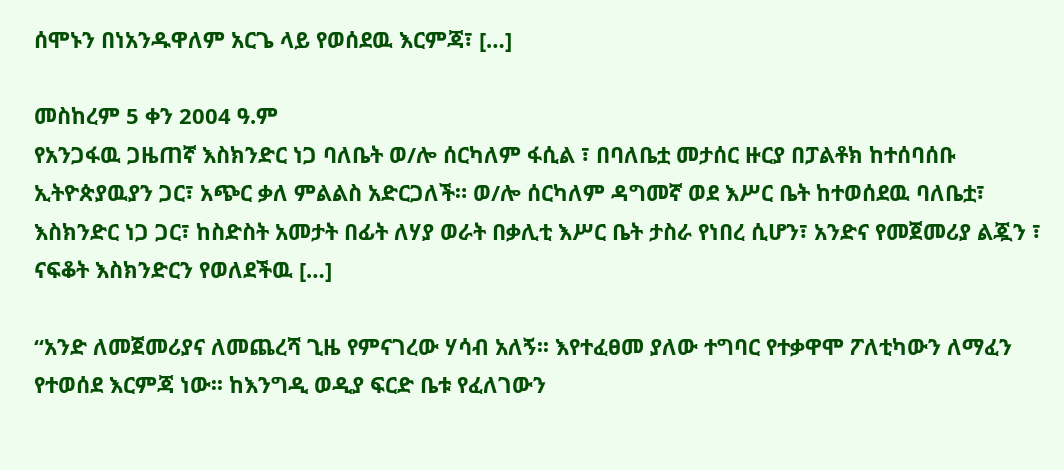ሰሞኑን በነአንዱዋለም አርጌ ላይ የወሰደዉ እርምጃ፣ […]

መስከረም 5 ቀን 2004 ዓ.ም
የአንጋፋዉ ጋዜጠኛ እስክንድር ነጋ ባለቤት ወ/ሎ ሰርካለም ፋሲል ፣ በባለቤቷ መታሰር ዙርያ በፓልቶክ ከተሰባሰቡ ኢትዮጵያዉያን ጋር፣ አጭር ቃለ ምልልስ አድርጋለች። ወ/ሎ ሰርካለም ዳግመኛ ወደ እሥር ቤት ከተወሰደዉ ባለቤቷ፣ እስክንድር ነጋ ጋር፣ ከስድስት አመታት በፊት ለሃያ ወራት በቃሊቲ እሥር ቤት ታስራ የነበረ ሲሆን፣ አንድና የመጀመሪያ ልጇን ፣ ናፍቆት እስክንድርን የወለደችዉ […]

“አንድ ለመጀመሪያና ለመጨረሻ ጊዜ የምናገረው ሃሳብ አለኝ፡፡ እየተፈፀመ ያለው ተግባር የተቃዋሞ ፖለቲካውን ለማፈን የተወሰደ እርምጃ ነው፡፡ ከእንግዲ ወዲያ ፍርድ ቤቱ የፈለገውን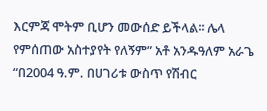እርምጃ ሞትም ቢሆን መውሰድ ይችላል፡፡ ሌላ የምሰጠው አስተያየት የለኝም” አቶ አንዱዓለም አራጌ
“በ2004 ዓ.ም. በሀገሪቱ ውስጥ የሽብር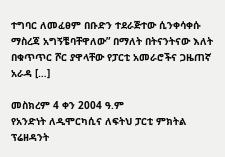ተግባር ለመፈፀም በቡድን ተደራጅተው ሲንቀሳቀሱ ማስረጃ አግኝቼባቸዋለው” በማለት በትናንትናው እለት በቁጥጥር ሾር ያዋላቸው የፓርቲ አመራሮችና ጋዜጠኛ አራዳ […]

መስክረም 4 ቀን 2004 ዓ.ም
የአንድነት ለዲሞርካሲና ለፍትህ ፓርቲ ምክትል ፕሬዘዳንት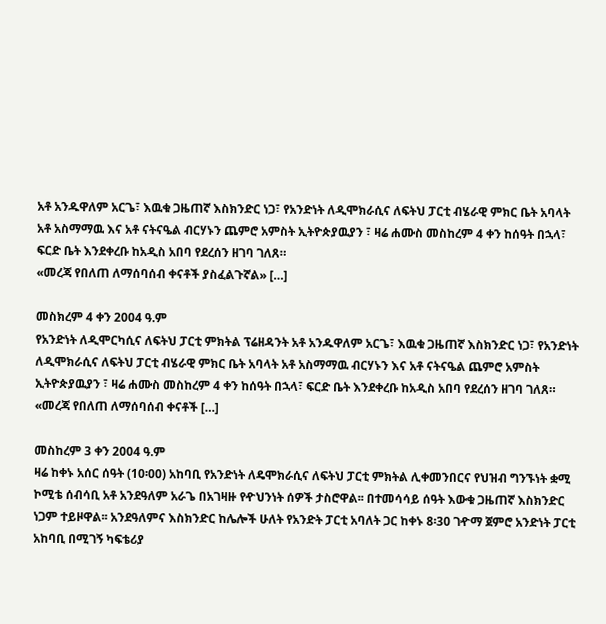አቶ አንዱዋለም አርጌ፣ እዉቁ ጋዜጠኛ እስክንድር ነጋ፣ የአንድነት ለዲሞክራሲና ለፍትህ ፓርቲ ብሄራዊ ምክር ቤት አባላት አቶ አስማማዉ እና አቶ ናትናዔል ብርሃኑን ጨምሮ አምስት ኢትዮጵያዉያን ፣ ዛሬ ሐሙስ መስከረም 4 ቀን ከሰዓት በኋላ፣ ፍርድ ቤት እንደቀረቡ ከአዲስ አበባ የደረሰን ዘገባ ገለጸ።
«መረጃ የበለጠ ለማሰባሰብ ቀናቶች ያስፈልጉኛል» […]

መስክረም 4 ቀን 2004 ዓ.ም
የአንድነት ለዲሞርካሲና ለፍትህ ፓርቲ ምክትል ፕሬዘዳንት አቶ አንዱዋለም አርጌ፣ እዉቁ ጋዜጠኛ እስክንድር ነጋ፣ የአንድነት ለዲሞክራሲና ለፍትህ ፓርቲ ብሄራዊ ምክር ቤት አባላት አቶ አስማማዉ ብርሃኑን እና አቶ ናትናዔል ጨምሮ አምስት ኢትዮጵያዉያን ፣ ዛሬ ሐሙስ መስከረም 4 ቀን ከሰዓት በኋላ፣ ፍርድ ቤት እንደቀረቡ ከአዲስ አበባ የደረሰን ዘገባ ገለጸ።
«መረጃ የበለጠ ለማሰባሰብ ቀናቶች […]

መስከረም 3 ቀን 2004 ዓ.ም
ዛሬ ከቀኑ አሰር ሰዓት (10፡00) አከባቢ የአንድነት ለዴሞክራሲና ለፍትህ ፓርቲ ምክትል ሊቀመንበርና የህዝብ ግንኙነት ቋሚ ኮሚቴ ሰብሳቢ አቶ አንደዓለም አራጌ በአገዛዙ የዯህንነት ሰዎች ታስሮዋል፡፡ በተመሳሳይ ሰዓት እውቁ ጋዜጠኛ እስክንድር ነጋም ተይዞዋል፡፡ አንደዓለምና እስክንድር ከሌሎች ሁለት የአንድት ፓርቲ አባለት ጋር ከቀኑ 8፡30 ገዯማ ጀምሮ አንድነት ፓርቲ አከባቢ በሚገኝ ካፍቴሪያ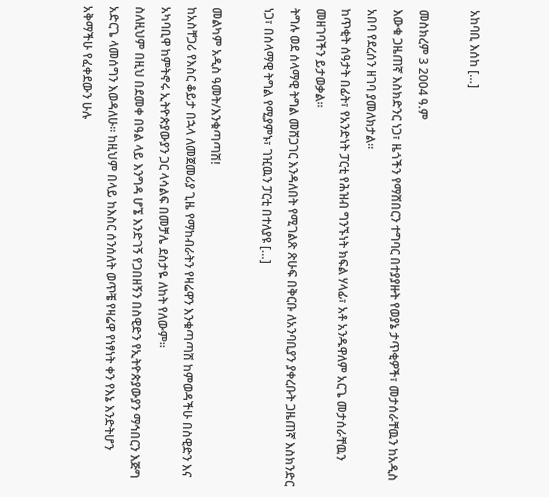አከባቢ እሰከ […]

መስክረም 3 2004 ዓ.ም
እውቁ ጋዜጠኛ እስክድንር ነጋ፣ ዜጎችን የማሸበርን ተግባር በተያያዙት የወያኔ ታጥቂዎች፣ መታሰራቸዉን ከአዲስ አበባ የደረሰን ዘገባ ያመለክታል።
ከጥቂት ሰዓታት በፊት፣ የአንድነት ፓርቲ የሕዝብ ግንኙነት ክፍል ሃላፊ፣ አቶ አንዱዋለም አርጌ መታሰራቸዉን መዘገባችን ይታወቃል።
ትግሉ ወደ ሰላማዊ ትግል መሸጋገር እንዳለበት የሚገልጽ ጽሁፍ በቅርቡ ለአንባቢያን ያቀረቡት ጋዜጠኛ እስክንድር ነጋ፣ በሰላማዊ ትግል የሚያምኑ፣ ገዢዉን ፓርቲ በተለያዩ […]

መልካም አዲስ ዓመት/እንቁጣጣሽ!
ከአስቸጋሪ የእስር ቆይታ በኋላ ለመጀመሪያ ጊዜ የማከብራትን የዛሬዋን እንቁጣጣሽ ከምወዳችሁ በስዊድን እና አካባቢዋ ከምትኖሩ ኢትዮጵያውያን ጋር ላሳልፍ በመቻሌ ደስታዬ ለከት የለውም።
ስለዚህም በዚህ በደመቀ በዓል ላይ እንግዳ ሆኜ እንድገኝ የጋበዘኝን በስዊድን የኢትዮጵያውያን ማኅበርን እጅግ አድርጌ ላመሰግን እወዳለሁ። ከዚህም በላይ ከእስር ሰንሰለት ወጥቼ የዛሬዋ የነፃነት ቀን የእኔ እንድትሆን አቅማችሁ የፈቀደውን ሁሉ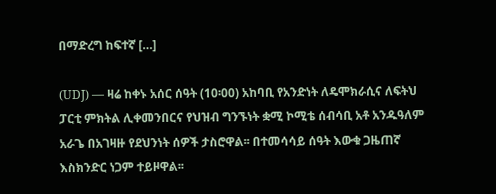በማድረግ ከፍተኛ […]

(UDJ) — ዛሬ ከቀኑ አሰር ሰዓት (10፡00) አከባቢ የአንድነት ለዴሞክራሲና ለፍትህ ፓርቲ ምክትል ሊቀመንበርና የህዝብ ግንኙነት ቋሚ ኮሚቴ ሰብሳቢ አቶ አንዱዓለም አራጌ በአገዛዙ የደህንነት ሰዎች ታስሮዋል፡፡ በተመሳሳይ ሰዓት እውቁ ጋዜጠኛ እስክንድር ነጋም ተይዞዋል፡፡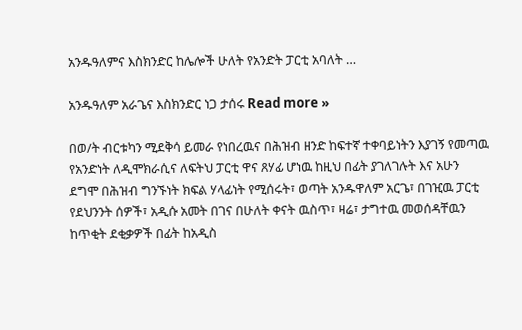አንዱዓለምና እስክንድር ከሌሎች ሁለት የአንድት ፓርቲ አባለት …

አንዱዓለም አራጌና እስክንድር ነጋ ታሰሩ Read more »

በወ/ት ብርቱካን ሚደቅሳ ይመራ የነበረዉና በሕዝብ ዘንድ ከፍተኛ ተቀባይነትን እያገኝ የመጣዉ የአንድነት ለዲሞክራሲና ለፍትህ ፓርቲ ዋና ጸሃፊ ሆነዉ ከዚህ በፊት ያገለገሉት እና አሁን ደግሞ በሕዝብ ግንኙነት ክፍል ሃላፊነት የሚሰሩት፣ ወጣት አንዱዋለም አርጌ፣ በገዢዉ ፓርቲ የደህንንት ሰዎች፣ አዲሱ አመት በገና በሁለት ቀናት ዉስጥ፣ ዛሬ፣ ታግተዉ መወሰዳቸዉን ከጥቂት ደቂቃዎች በፊት ከአዲስ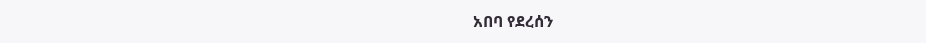አበባ የደረሰን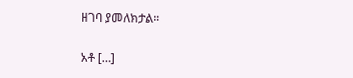ዘገባ ያመለክታል።

አቶ […]